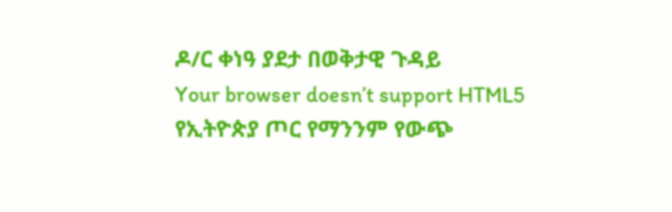ዶ/ር ቀነዓ ያደታ በወቅታዊ ጉዳይ
Your browser doesn’t support HTML5
የኢትዮጵያ ጦር የማንንም የውጭ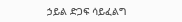ኃይል ድጋፍ ሳይፈልግ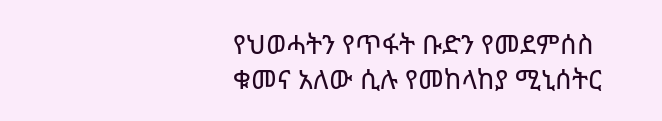የህወሓትን የጥፋት ቡድን የመደምሰስ ቁመና አለው ሲሉ የመከላከያ ሚኒሰትር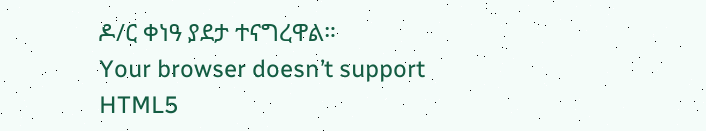ዶ/ር ቀነዓ ያደታ ተናግረዋል።
Your browser doesn’t support HTML5